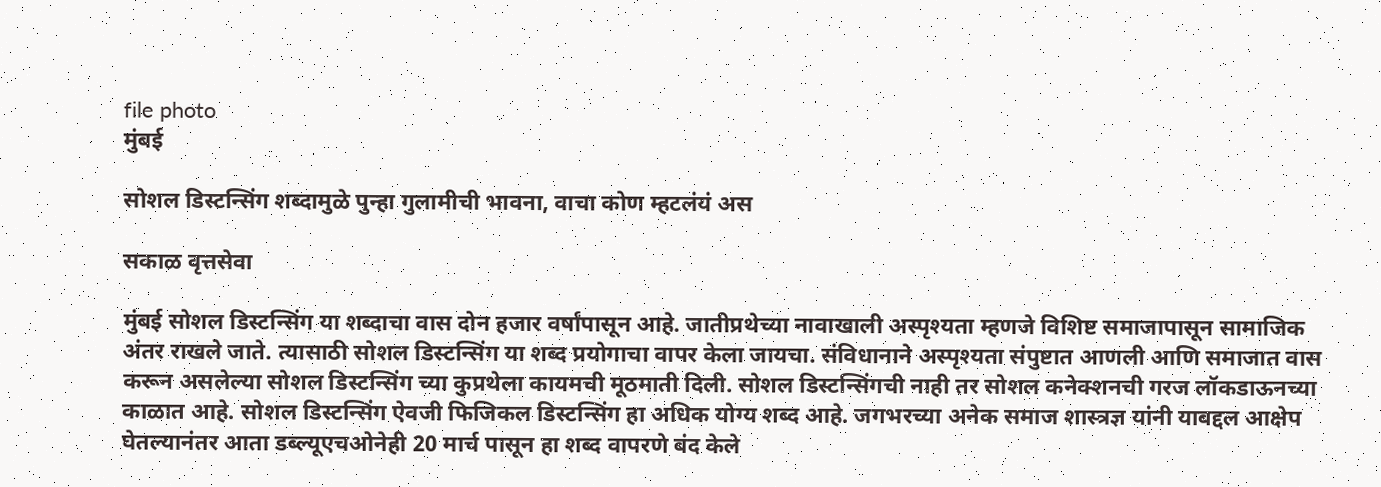file photo
मुंबई

सोशल डिस्टन्सिंग शब्दामुळे पुन्हा गुलामीची भावना, वाचा कोण म्हटलंयं अस

सकाळ वृत्तसेवा

मुंबई सोशल डिस्टन्सिंग या शब्दाचा वास दोन हजार वर्षांपासून आहे. जातीप्रथेच्या नावाखाली अस्पृश्‍यता म्हणजे विशिष्ट समाजापासून सामाजिक अंतर राखले जाते. त्यासाठी सोशल डिस्टन्सिंग या शब्द प्रयोगाचा वापर केला जायचा. संविधानाने अस्पृश्‍यता संपुष्टात आणली आणि समाजात वास करून असलेल्या सोशल डिस्टन्सिंग च्या कुप्रथेला कायमची मूठमाती दिली. सोशल डिस्टन्सिंगची नाही तर सोशल कनेक्‍शनची गरज लॉकडाऊनच्या काळात आहे. सोशल डिस्टन्सिंग ऐवजी फिजिकल डिस्टन्सिंग हा अधिक योग्य शब्द आहे. जगभरच्या अनेक समाज शास्त्रज्ञ यांनी याबद्दल आक्षेप घेतल्यानंतर आता डब्ल्यूएचओनेही 20 मार्च पासून हा शब्द वापरणे बंद केले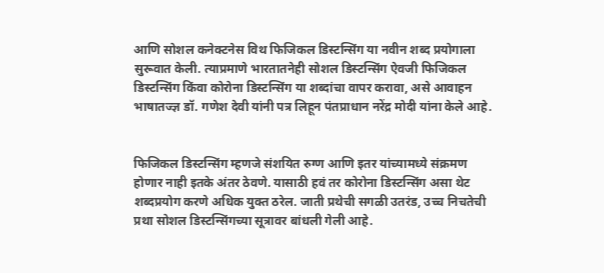आणि सोशल कनेक्‍टनेस विथ फिजिकल डिस्टन्सिंग या नवीन शब्द प्रयोगाला सुरूवात केली. त्याप्रमाणे भारतातनेही सोशल डिस्टन्सिंग ऐवजी फिजिकल डिस्टन्सिंग किंवा कोरोना डिस्टन्सिंग या शब्दांचा वापर करावा, असे आवाहन भाषातज्ज्ञ डॉ. गणेश देवी यांनी पत्र लिहून पंतप्राधान नरेंद्र मोदी यांना केले आहे.


फिजिकल डिस्टन्सिंग म्हणजे संशयित रुग्ण आणि इतर यांच्यामध्ये संक्रमण होणार नाही इतके अंतर ठेवणे. यासाठी हवं तर कोरोना डिस्टन्सिंग असा थेट शब्दप्रयोग करणे अधिक युक्त ठरेल. जाती प्रथेची सगळी उतरंड, उच्च निचतेची प्रथा सोशल डिस्टन्सिंगच्या सूत्रावर बांधली गेली आहे.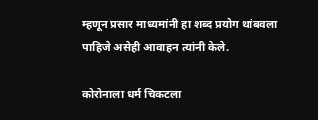म्हणून प्रसार माध्यमांनी हा शब्द प्रयोग थांबवला पाहिजे असेही आवाहन त्यांनी केले.

कोरोनाला धर्म चिकटला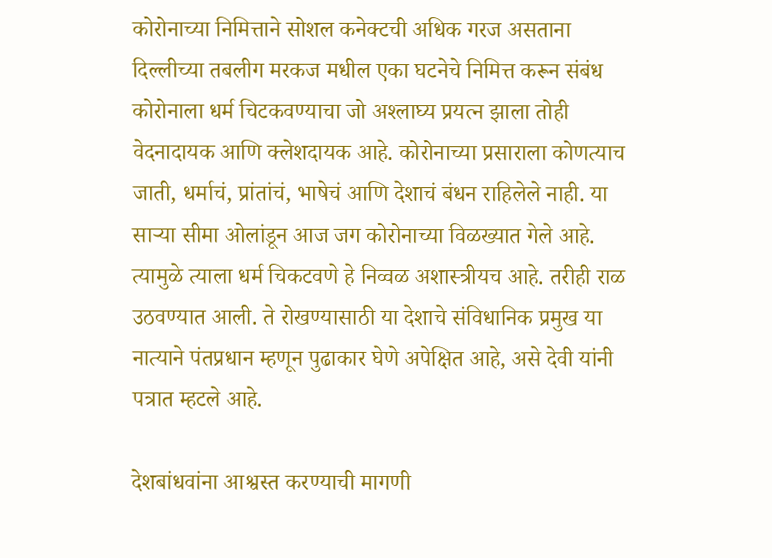कोरोनाच्या निमित्ताने सोशल कनेक्‍टची अधिक गरज असताना दिल्लीच्या तबलीग मरकज मधील एका घटनेचे निमित्त करून संबंध कोरोनाला धर्म चिटकवण्याचा जो अश्‍लाघ्य प्रयत्न झाला तोही वेदनादायक आणि क्‍लेशदायक आहे. कोरोनाच्या प्रसाराला कोणत्याच जाती, धर्माचं, प्रांतांचं, भाषेचं आणि देशाचं बंधन राहिलेले नाही. या साऱ्या सीमा ओलांडून आज जग कोरोनाच्या विळख्यात गेले आहे. त्यामुळे त्याला धर्म चिकटवणे हे निव्वळ अशास्त्रीयच आहे. तरीही राळ उठवण्यात आली. ते रोखण्यासाठी या देशाचे संविधानिक प्रमुख या नात्याने पंतप्रधान म्हणून पुढाकार घेणे अपेक्षित आहे, असे देवी यांनी पत्रात म्हटले आहे.

देशबांधवांना आश्वस्त करण्याची मागणी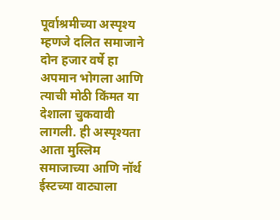पूर्वाश्रमीच्या अस्पृश्‍य म्हणजे दलित समाजाने दोन हजार वर्षे हा अपमान भोगला आणि त्याची मोठी किंमत या देशाला चुकवावी लागली. ही अस्पृश्‍यता आता मुस्लिम समाजाच्या आणि नॉर्थ ईस्टच्या वाट्याला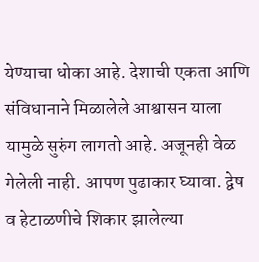येण्याचा धोका आहे. देशाची एकता आणि संविधानाने मिळालेले आश्वासन याला यामुळे सुरुंग लागतो आहे. अजूनही वेळ गेलेली नाही. आपण पुढाकार घ्यावा. द्वेष व हेटाळणीचे शिकार झालेल्या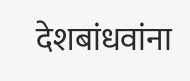देशबांधवांना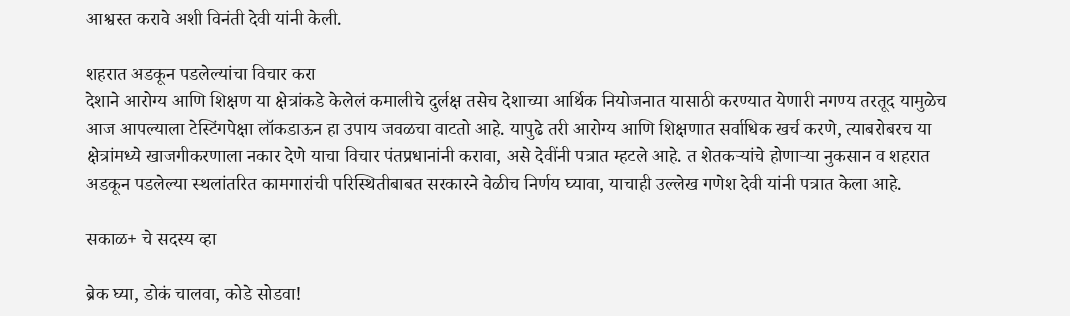आश्वस्त करावे अशी विनंती देवी यांनी केली.

शहरात अडकून पडलेल्यांचा विचार करा
देशाने आरोग्य आणि शिक्षण या क्षेत्रांकडे केलेलं कमालीचे दुर्लक्ष तसेच देशाच्या आर्थिक नियोजनात यासाठी करण्यात येणारी नगण्य तरतूद यामुळेच आज आपल्याला टेस्टिंगपेक्षा लॉकडाऊन हा उपाय जवळचा वाटतो आहे. यापुढे तरी आरोग्य आणि शिक्षणात सर्वाधिक खर्च करणे, त्याबरोबरच या क्षेत्रांमध्ये खाजगीकरणाला नकार देणे याचा विचार पंतप्रधानांनी करावा, असे देवींनी पत्रात म्हटले आहे. त शेतकऱ्यांचे होणाऱ्या नुकसान व शहरात अडकून पडलेल्या स्थलांतरित कामगारांची परिस्थितीबाबत सरकारने वेळीच निर्णय घ्यावा, याचाही उल्लेख गणेश देवी यांनी पत्रात केला आहे.

सकाळ+ चे सदस्य व्हा

ब्रेक घ्या, डोकं चालवा, कोडे सोडवा!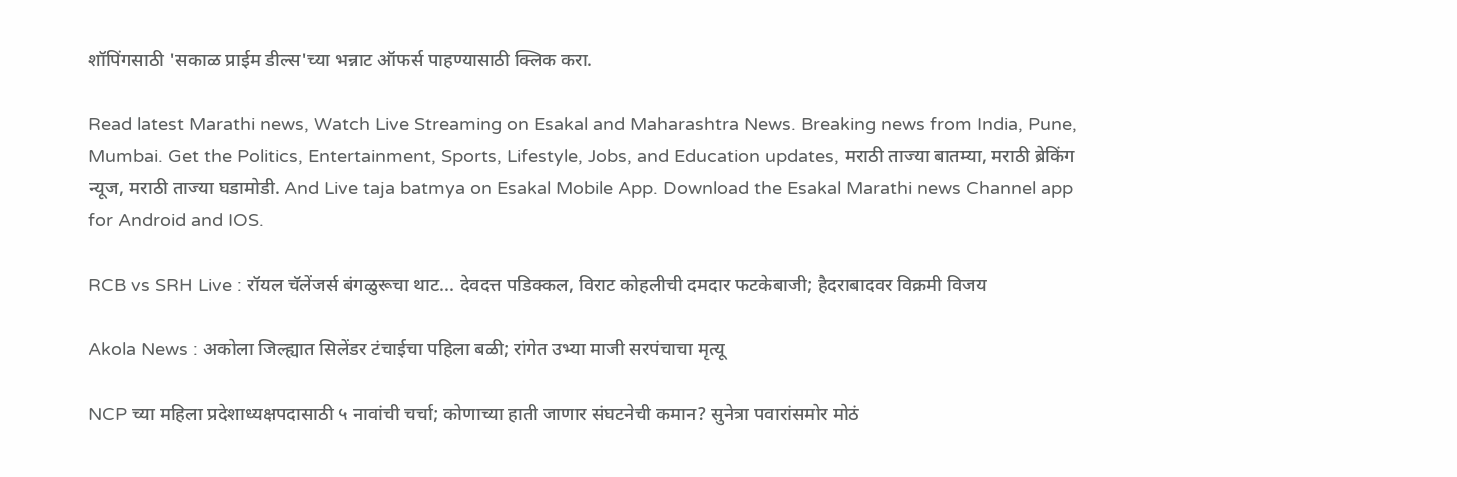शॉपिंगसाठी 'सकाळ प्राईम डील्स'च्या भन्नाट ऑफर्स पाहण्यासाठी क्लिक करा.

Read latest Marathi news, Watch Live Streaming on Esakal and Maharashtra News. Breaking news from India, Pune, Mumbai. Get the Politics, Entertainment, Sports, Lifestyle, Jobs, and Education updates, मराठी ताज्या बातम्या, मराठी ब्रेकिंग न्यूज, मराठी ताज्या घडामोडी. And Live taja batmya on Esakal Mobile App. Download the Esakal Marathi news Channel app for Android and IOS.

RCB vs SRH Live : रॉयल चॅलेंजर्स बंगळुरूचा थाट... देवदत्त पडिक्कल, विराट कोहलीची दमदार फटकेबाजी; हैदराबादवर विक्रमी विजय

Akola News : अकोला जिल्ह्यात सिलेंडर टंचाईचा पहिला बळी; रांगेत उभ्या माजी सरपंचाचा मृत्यू

NCP च्या महिला प्रदेशाध्यक्षपदासाठी ५ नावांची चर्चा; कोणाच्या हाती जाणार संघटनेची कमान? सुनेत्रा पवारांसमोर मोठं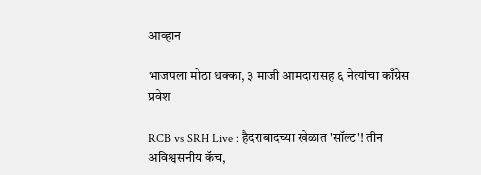आव्हान

भाजपला मोठा धक्का, ३ माजी आमदारासह ६ नेत्यांचा काँग्रेस प्रवेश

RCB vs SRH Live : हैदराबादच्या खेळात 'सॉल्ट'! तीन अविश्वसनीय कॅच,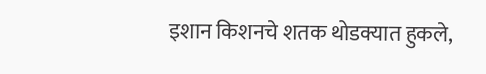इशान किशनचे शतक थोडक्यात हुकले,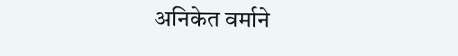अनिकेत वर्माने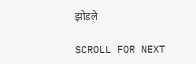झोडले

SCROLL FOR NEXT